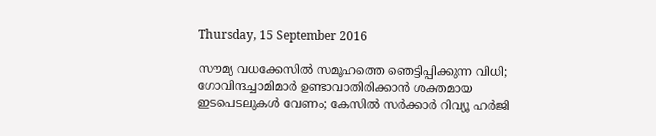Thursday, 15 September 2016

സൗമ്യ വധക്കേസില്‍ സമൂഹത്തെ ഞെട്ടിപ്പിക്കുന്ന വിധി; ഗോവിന്ദച്ചാമിമാര്‍ ഉണ്ടാവാതിരിക്കാന്‍ ശക്തമായ ഇടപെടലുകള്‍ വേണം; കേസില്‍ സര്‍ക്കാര്‍ റിവ്യൂ ഹര്‍ജി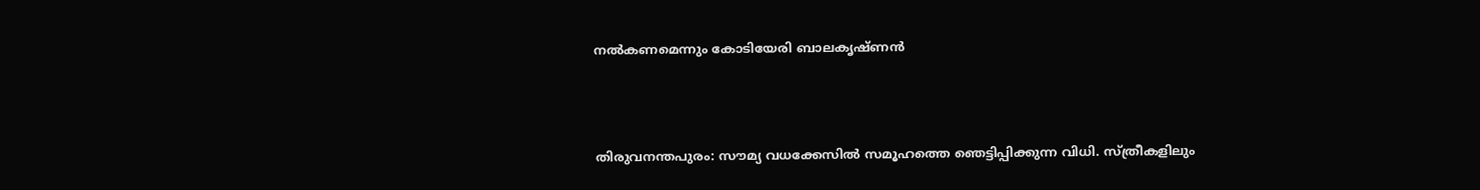നല്‍കണമെന്നും കോടിയേരി ബാലകൃഷ്ണന്‍



തിരുവനന്തപുരം: സൗമ്യ വധക്കേസില്‍ സമൂഹത്തെ ഞെട്ടിപ്പിക്കുന്ന വിധി. സ്ത്രീകളിലും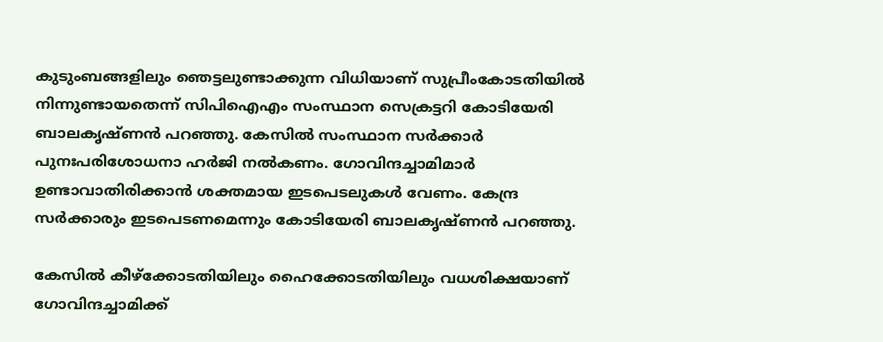കുടുംബങ്ങളിലും ഞെട്ടലുണ്ടാക്കുന്ന വിധിയാണ് സുപ്രീംകോടതിയില്‍ നിന്നുണ്ടായതെന്ന് സിപിഐഎം സംസ്ഥാന സെക്രട്ടറി കോടിയേരി ബാലകൃഷ്ണന്‍ പറഞ്ഞു. കേസില്‍ സംസ്ഥാന സര്‍ക്കാര്‍ പുനഃപരിശോധനാ ഹര്‍ജി നല്‍കണം. ഗോവിന്ദച്ചാമിമാര്‍ ഉണ്ടാവാതിരിക്കാന്‍ ശക്തമായ ഇടപെടലുകള്‍ വേണം. കേന്ദ്ര സര്‍ക്കാരും ഇടപെടണമെന്നും കോടിയേരി ബാലകൃഷ്ണന്‍ പറഞ്ഞു.

കേസില്‍ കീഴ്ക്കോടതിയിലും ഹൈക്കോടതിയിലും വധശിക്ഷയാണ് ഗോവിന്ദച്ചാമിക്ക്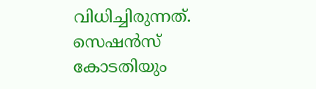വിധിച്ചിരുന്നത്.
സെഷന്‍സ് കോടതിയും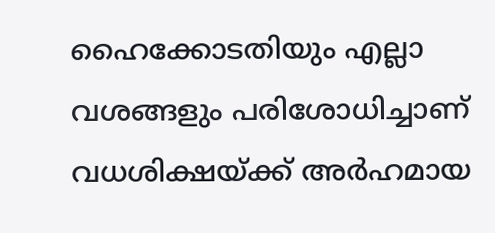ഹൈക്കോടതിയും എല്ലാ വശങ്ങളും പരിശോധിച്ചാണ് വധശിക്ഷയ്ക്ക് അര്‍ഹമായ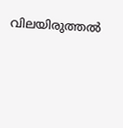വിലയിരുത്തല്‍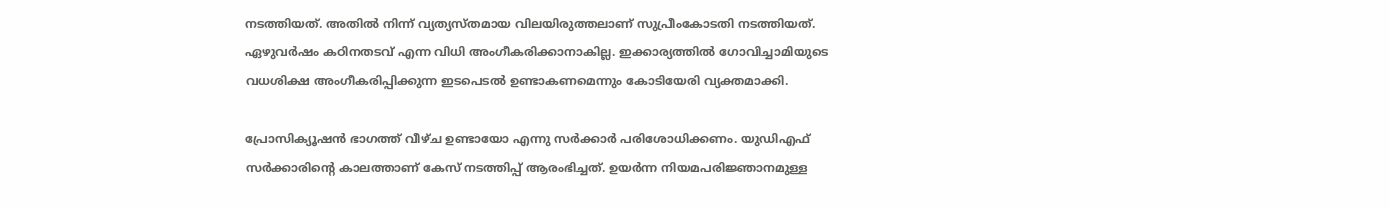നടത്തിയത്. അതില്‍ നിന്ന് വ്യത്യസ്തമായ വിലയിരുത്തലാണ് സുപ്രീംകോടതി നടത്തിയത്. ഏഴുവര്‍ഷം കഠിനതടവ് എന്ന വിധി അംഗീകരിക്കാനാകില്ല. ഇക്കാര്യത്തില്‍ ഗോവിച്ചാമിയുടെ വധശിക്ഷ അംഗീകരിപ്പിക്കുന്ന ഇടപെടല്‍ ഉണ്ടാകണമെന്നും കോടിയേരി വ്യക്തമാക്കി.

പ്രോസിക്യൂഷന്‍ ഭാഗത്ത് വീഴ്ച ഉണ്ടായോ എന്നു സര്‍ക്കാര്‍ പരിശോധിക്കണം. യുഡിഎഫ് സര്‍ക്കാരിന്റെ കാലത്താണ് കേസ് നടത്തിപ്പ് ആരംഭിച്ചത്. ഉയര്‍ന്ന നിയമപരിജ്ഞാനമുള്ള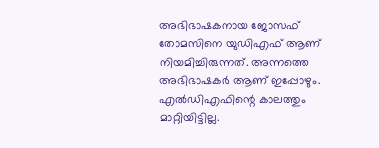അഭിഭാഷകനായ ജോസഫ് തോമസിനെ യുഡിഎഫ് ആണ് നിയമിച്ചിരുന്നത്. അന്നത്തെ അഭിഭാഷകര്‍ ആണ് ഇപ്പോഴും. എല്‍ഡിഎഫിന്റെ കാലത്തും മാറ്റിയിട്ടില്ല.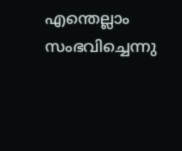എന്തെല്ലാം സംഭവിച്ചെന്നു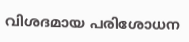വിശദമായ പരിശോധന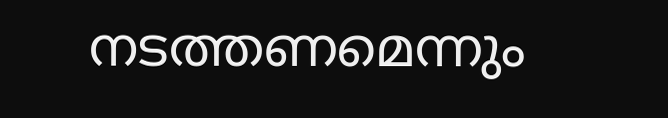നടത്തണമെന്നും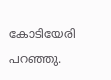കോടിയേരി പറഞ്ഞു.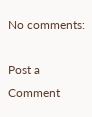No comments:

Post a Comment